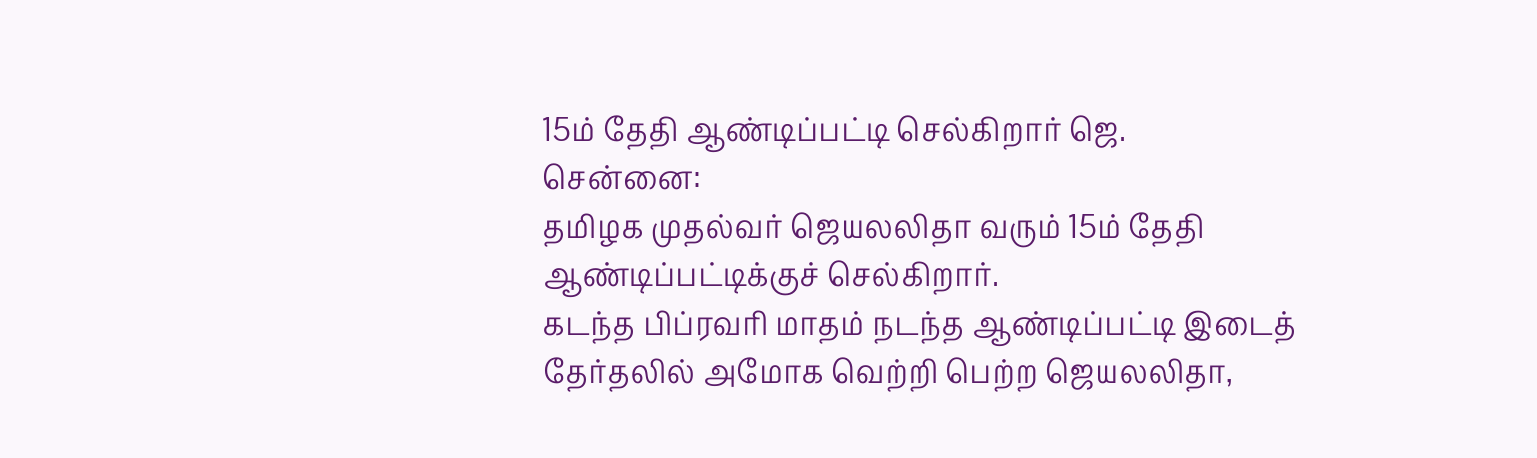15ம் தேதி ஆண்டிப்பட்டி செல்கிறார் ஜெ.
சென்னை:
தமிழக முதல்வர் ஜெயலலிதா வரும் 15ம் தேதி ஆண்டிப்பட்டிக்குச் செல்கிறார்.
கடந்த பிப்ரவரி மாதம் நடந்த ஆண்டிப்பட்டி இடைத் தேர்தலில் அமோக வெற்றி பெற்ற ஜெயலலிதா,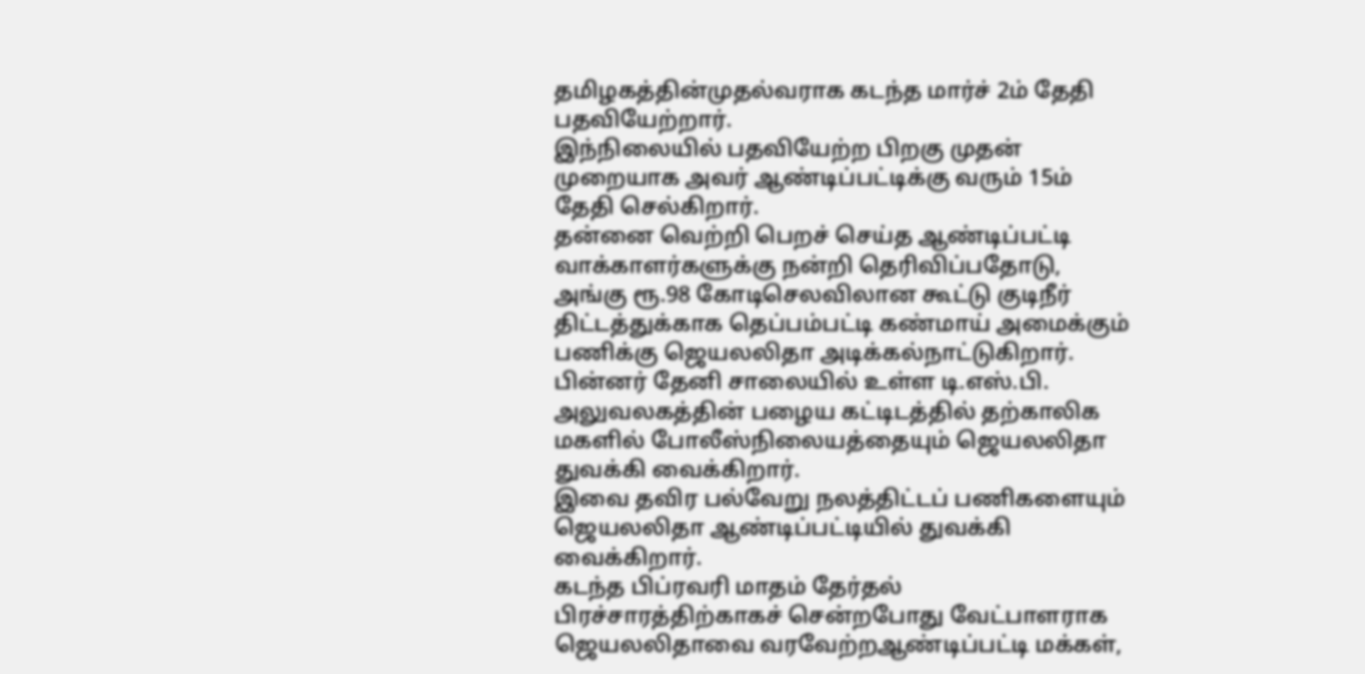தமிழகத்தின்முதல்வராக கடந்த மார்ச் 2ம் தேதி பதவியேற்றார்.
இந்நிலையில் பதவியேற்ற பிறகு முதன் முறையாக அவர் ஆண்டிப்பட்டிக்கு வரும் 15ம் தேதி செல்கிறார்.
தன்னை வெற்றி பெறச் செய்த ஆண்டிப்பட்டி வாக்காளர்களுக்கு நன்றி தெரிவிப்பதோடு, அங்கு ரூ.98 கோடிசெலவிலான கூட்டு குடிநீர் திட்டத்துக்காக தெப்பம்பட்டி கண்மாய் அமைக்கும் பணிக்கு ஜெயலலிதா அடிக்கல்நாட்டுகிறார்.
பின்னர் தேனி சாலையில் உள்ள டி.எஸ்.பி. அலுவலகத்தின் பழைய கட்டிடத்தில் தற்காலிக மகளில் போலீஸ்நிலையத்தையும் ஜெயலலிதா துவக்கி வைக்கிறார்.
இவை தவிர பல்வேறு நலத்திட்டப் பணிகளையும் ஜெயலலிதா ஆண்டிப்பட்டியில் துவக்கி வைக்கிறார்.
கடந்த பிப்ரவரி மாதம் தேர்தல் பிரச்சாரத்திற்காகச் சென்றபோது வேட்பாளராக ஜெயலலிதாவை வரவேற்றஆண்டிப்பட்டி மக்கள்,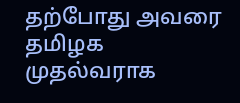தற்போது அவரை தமிழக முதல்வராக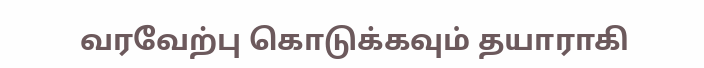வரவேற்பு கொடுக்கவும் தயாராகி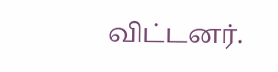விட்டனர்.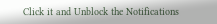Click it and Unblock the Notifications